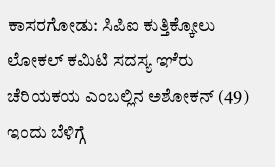ಕಾಸರಗೋಡು: ಸಿಪಿಐ ಕುತ್ತಿಕ್ಕೋಲು ಲೋಕಲ್ ಕಮಿಟಿ ಸದಸ್ಯ ಞೆರು ಚೆರಿಯಕಯ ಎಂಬಲ್ಲಿನ ಅಶೋಕನ್ (49) ಇಂದು ಬೆಳಿಗ್ಗೆ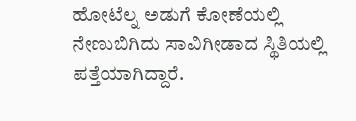ಹೋಟೆಲ್ನ ಅಡುಗೆ ಕೋಣೆಯಲ್ಲಿ ನೇಣುಬಿಗಿದು ಸಾವಿಗೀಡಾದ ಸ್ಥಿತಿಯಲ್ಲಿ ಪತ್ತೆಯಾಗಿದ್ದಾರೆ.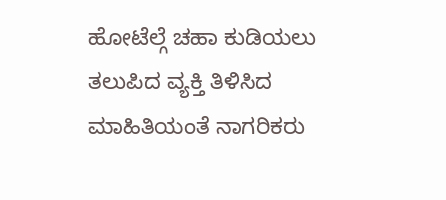ಹೋಟೆಲ್ಗೆ ಚಹಾ ಕುಡಿಯಲು ತಲುಪಿದ ವ್ಯಕ್ತಿ ತಿಳಿಸಿದ ಮಾಹಿತಿಯಂತೆ ನಾಗರಿಕರು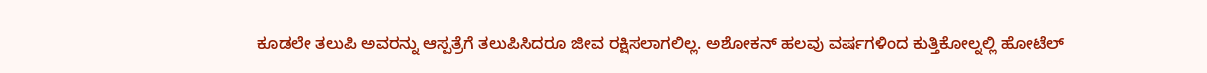ಕೂಡಲೇ ತಲುಪಿ ಅವರನ್ನು ಆಸ್ಪತ್ರೆಗೆ ತಲುಪಿಸಿದರೂ ಜೀವ ರಕ್ಷಿಸಲಾಗಲಿಲ್ಲ. ಅಶೋಕನ್ ಹಲವು ವರ್ಷಗಳಿಂದ ಕುತ್ತಿಕೋಲ್ನಲ್ಲಿ ಹೋಟೆಲ್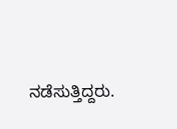ನಡೆಸುತ್ತಿದ್ದರು.